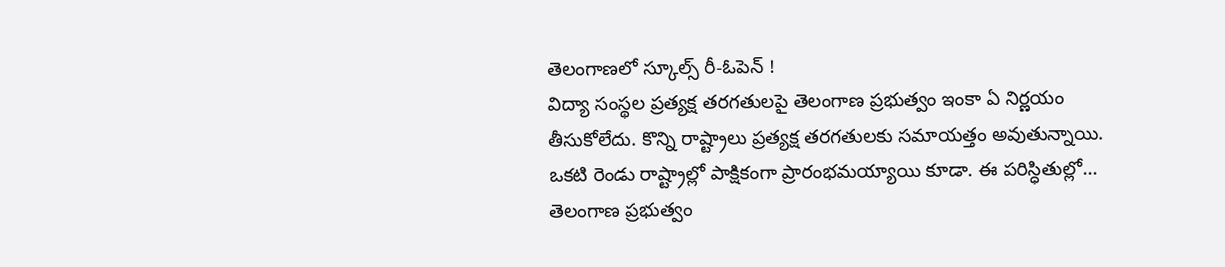తెలంగాణలో స్కూల్స్ రీ-ఓపెన్ !
విద్యా సంస్థల ప్రత్యక్ష తరగతులపై తెలంగాణ ప్రభుత్వం ఇంకా ఏ నిర్ణయం తీసుకోలేదు. కొన్ని రాష్ట్రాలు ప్రత్యక్ష తరగతులకు సమాయత్తం అవుతున్నాయి. ఒకటి రెండు రాష్ట్రాల్లో పాక్షికంగా ప్రారంభమయ్యాయి కూడా. ఈ పరిస్ధితుల్లో… తెలంగాణ ప్రభుత్వం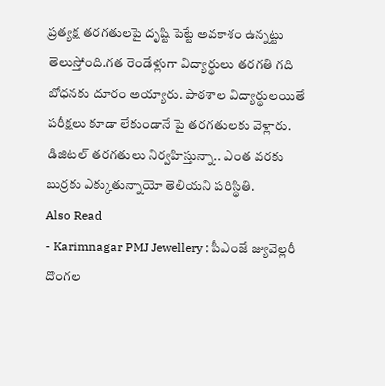ప్రత్యక్ష తరగతులపై దృష్టి పెట్టే అవకాశం ఉన్నట్టు తెలుస్తోంది.గత రెండేళ్లుగా విద్యార్థులు తరగతి గది బోధనకు దూరం అయ్యారు. పాఠశాల విద్యార్థులయితే పరీక్షలు కూడా లేకుండానే పై తరగతులకు వెళ్లారు. డిజిటల్ తరగతులు నిర్వహిస్తున్నా.. ఎంత వరకు బుర్రకు ఎక్కుతున్నాయో తెలియని పరిస్థితి.
Also Read
- Karimnagar PMJ Jewellery : పీఎంజే జ్యువెల్లరీ దొంగల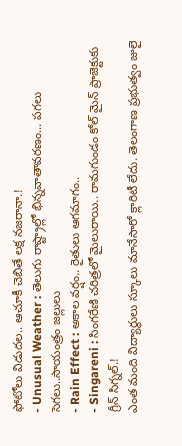ఫోటోలు విడుదల.. ఆచూకీ చెబితే లక్ష నజరానా.!
- Unusual Weather : తెలుగు రాష్ట్రాల్లో భిన్నవాతావరణం... పగలు సెగలు..సాయంత్రం జల్లులు
- Rain Effect : అకాల వర్షం.. రైతులు ఆగమాగం..
- Singareni : సింగరేణి చరిత్రలో మైలురాయి.. రామగుండం కోల్ మైన్ ప్రాజెక్టుకు గ్రీన్ సిగ్నల్.!
ఎంత మంది విద్యార్థులు స్కూలు మానేసారో క్లారిటీ లేదు. తెలంగాణ ప్రభుత్వం జులై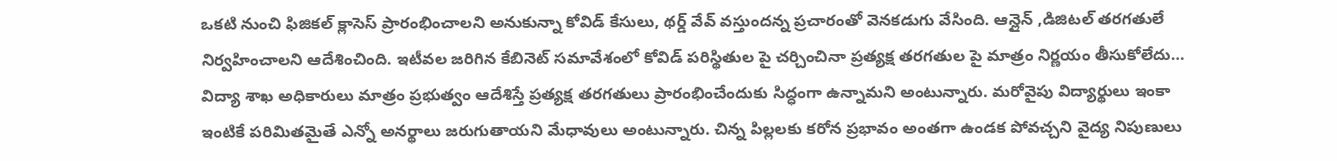ఒకటి నుంచి ఫిజికల్ క్లాసెస్ ప్రారంభించాలని అనుకున్నా కోవిడ్ కేసులు, థర్డ్ వేవ్ వస్తుందన్న ప్రచారంతో వెనకడుగు వేసింది. ఆన్లైన్ ,డిజిటల్ తరగతులే నిర్వహించాలని ఆదేశించింది. ఇటీవల జరిగిన కేబినెట్ సమావేశంలో కోవిడ్ పరిస్థితుల పై చర్చించినా ప్రత్యక్ష తరగతుల పై మాత్రం నిర్ణయం తీసుకోలేదు… విద్యా శాఖ అధికారులు మాత్రం ప్రభుత్వం ఆదేశిస్తే ప్రత్యక్ష తరగతులు ప్రారంభించేందుకు సిద్ధంగా ఉన్నామని అంటున్నారు. మరోవైపు విద్యార్థులు ఇంకా ఇంటికే పరిమితమైతే ఎన్నో అనర్థాలు జరుగుతాయని మేధావులు అంటున్నారు. చిన్న పిల్లలకు కరోన ప్రభావం అంతగా ఉండక పోవచ్చని వైద్య నిపుణులు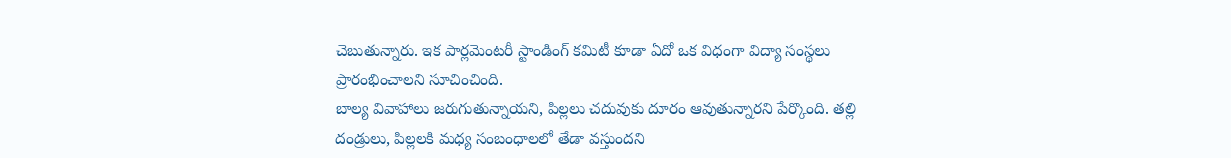చెబుతున్నారు. ఇక పార్లమెంటరీ స్టాండింగ్ కమిటీ కూడా ఏదో ఒక విధంగా విద్యా సంస్థలు ప్రారంభించాలని సూచించింది.
బాల్య వివాహాలు జరుగుతున్నాయని, పిల్లలు చదువుకు దూరం ఆవుతున్నారని పేర్కొంది. తల్లి దండ్రులు, పిల్లలకి మధ్య సంబంధాలలో తేడా వస్తుందని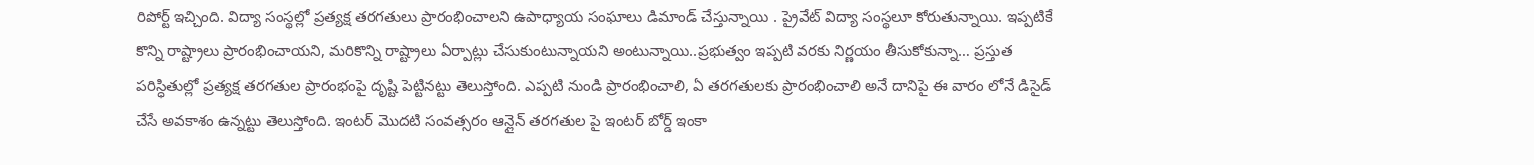రిపోర్ట్ ఇచ్చింది. విద్యా సంస్థల్లో ప్రత్యక్ష తరగతులు ప్రారంభించాలని ఉపాధ్యాయ సంఘాలు డిమాండ్ చేస్తున్నాయి . ప్రైవేట్ విద్యా సంస్థలూ కోరుతున్నాయి. ఇప్పటికే కొన్ని రాష్ట్రాలు ప్రారంభించాయని, మరికొన్ని రాష్ట్రాలు ఏర్పాట్లు చేసుకుంటున్నాయని అంటున్నాయి..ప్రభుత్వం ఇప్పటి వరకు నిర్ణయం తీసుకోకున్నా… ప్రస్తుత పరిస్ధితుల్లో ప్రత్యక్ష తరగతుల ప్రారంభంపై దృష్టి పెట్టినట్టు తెలుస్తోంది. ఎప్పటి నుండి ప్రారంభించాలి, ఏ తరగతులకు ప్రారంభించాలి అనే దానిపై ఈ వారం లోనే డిసైడ్ చేసే అవకాశం ఉన్నట్టు తెలుస్తోంది. ఇంటర్ మొదటి సంవత్సరం ఆన్లైన్ తరగతుల పై ఇంటర్ బోర్డ్ ఇంకా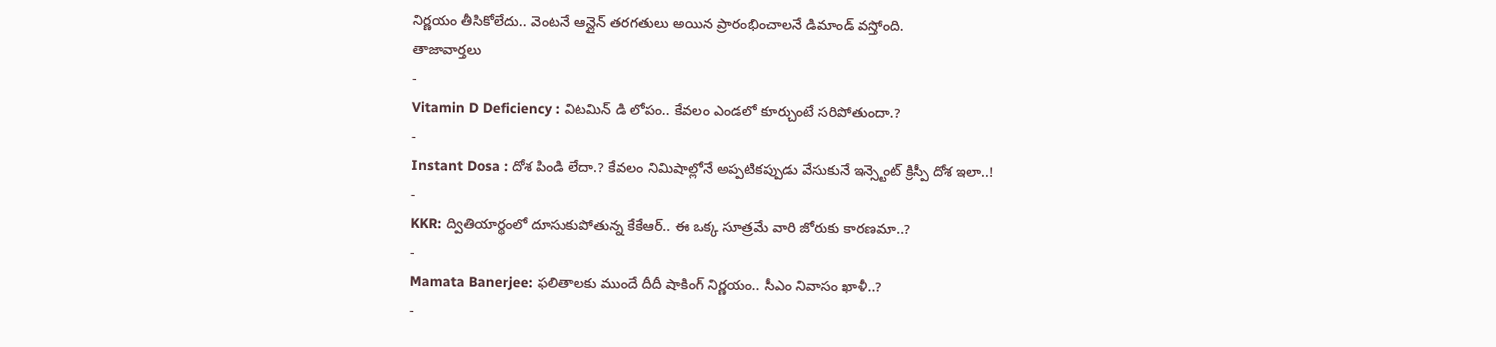నిర్ణయం తీసికోలేదు.. వెంటనే ఆన్లైన్ తరగతులు అయిన ప్రారంభించాలనే డిమాండ్ వస్తోంది.
తాజావార్తలు
-
Vitamin D Deficiency : విటమిన్ డి లోపం.. కేవలం ఎండలో కూర్చుంటే సరిపోతుందా.?
-
Instant Dosa : దోశ పిండి లేదా.? కేవలం నిమిషాల్లోనే అప్పటికప్పుడు వేసుకునే ఇన్స్టెంట్ క్రిస్పీ దోశ ఇలా..!
-
KKR: ద్వితియార్థంలో దూసుకుపోతున్న కేకేఆర్.. ఈ ఒక్క సూత్రమే వారి జోరుకు కారణమా..?
-
Mamata Banerjee: ఫలితాలకు ముందే దీదీ షాకింగ్ నిర్ణయం.. సీఎం నివాసం ఖాళీ..?
-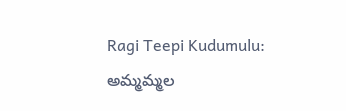Ragi Teepi Kudumulu: అమ్మమ్మల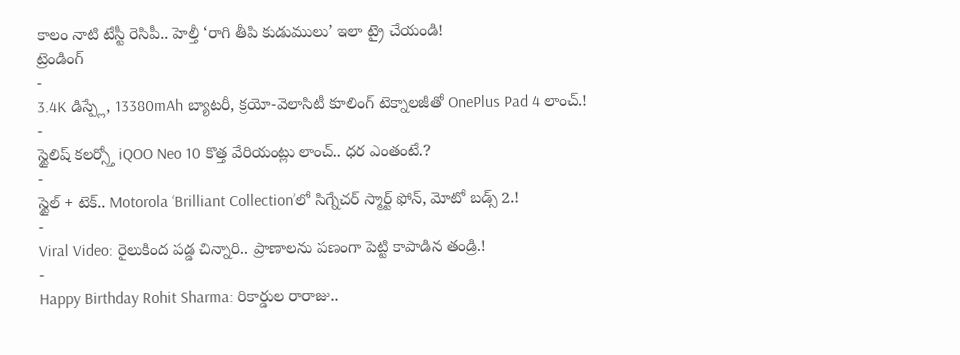కాలం నాటి టేస్టీ రెసిపీ.. హెల్తీ ‘రాగి తీపి కుడుములు’ ఇలా ట్రై చేయండి!
ట్రెండింగ్
-
3.4K డిస్ప్లే, 13380mAh బ్యాటరీ, క్రయో-వెలాసిటీ కూలింగ్ టెక్నాలజీతో OnePlus Pad 4 లాంచ్.!
-
స్టైలిష్ కలర్స్తో iQOO Neo 10 కొత్త వేరియంట్లు లాంచ్.. ధర ఎంతంటే.?
-
స్టైల్ + టెక్.. Motorola ‘Brilliant Collection’లో సిగ్నేచర్ స్మార్ట్ ఫోన్, మోటో బడ్స్ 2.!
-
Viral Video: రైలుకింద పడ్డ చిన్నారి.. ప్రాణాలను పణంగా పెట్టి కాపాడిన తండ్రి.!
-
Happy Birthday Rohit Sharma: రికార్డుల రారాజు..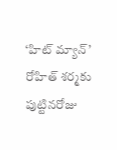‘హిట్ మ్యాన్’ రోహిత్ శర్మకు పుట్టినరోజు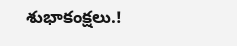శుభాకంక్షలు.!